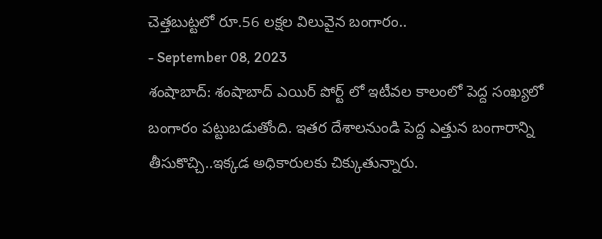చెత్తబుట్టలో రూ.56 లక్షల విలువైన బంగారం..
- September 08, 2023
శంషాబాద్: శంషాబాద్ ఎయిర్ పోర్ట్ లో ఇటీవల కాలంలో పెద్ద సంఖ్యలో బంగారం పట్టుబడుతోంది. ఇతర దేశాలనుండి పెద్ద ఎత్తున బంగారాన్ని తీసుకొచ్చి..ఇక్కడ అధికారులకు చిక్కుతున్నారు.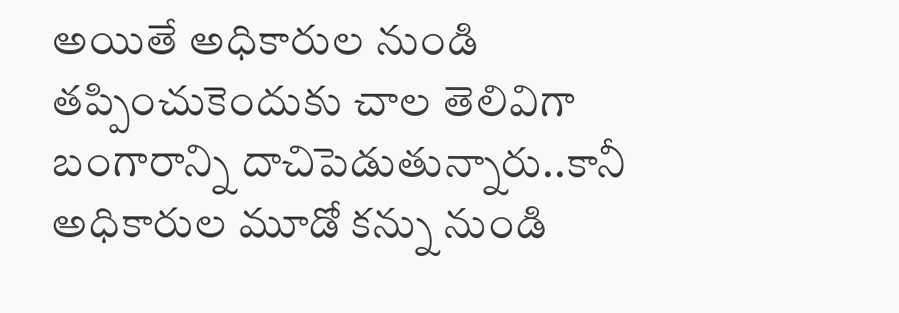అయితే అధికారుల నుండి తప్పించుకెందుకు చాల తెలివిగా బంగారాన్ని దాచిపెడుతున్నారు..కానీ అధికారుల మూడో కన్ను నుండి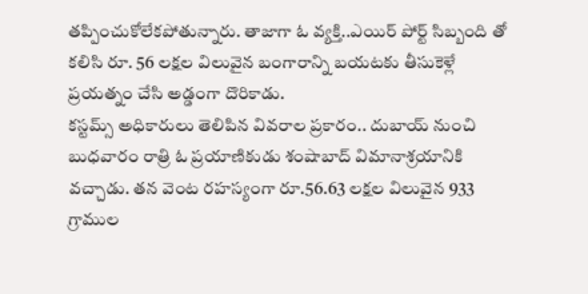తప్పించుకోలేకపోతున్నారు. తాజాగా ఓ వ్యక్తి..ఎయిర్ పోర్ట్ సిబ్బంది తో కలిసి రూ. 56 లక్షల విలువైన బంగారాన్ని బయటకు తీసుకెళ్లే ప్రయత్నం చేసి అడ్డంగా దొరికాడు.
కస్టమ్స్ అధికారులు తెలిపిన వివరాల ప్రకారం.. దుబాయ్ నుంచి బుధవారం రాత్రి ఓ ప్రయాణికుడు శంషాబాద్ విమానాశ్రయానికి వచ్చాడు. తన వెంట రహస్యంగా రూ.56.63 లక్షల విలువైన 933 గ్రాముల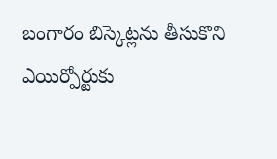బంగారం బిస్కెట్లను తీసుకొని ఎయిర్పోర్టుకు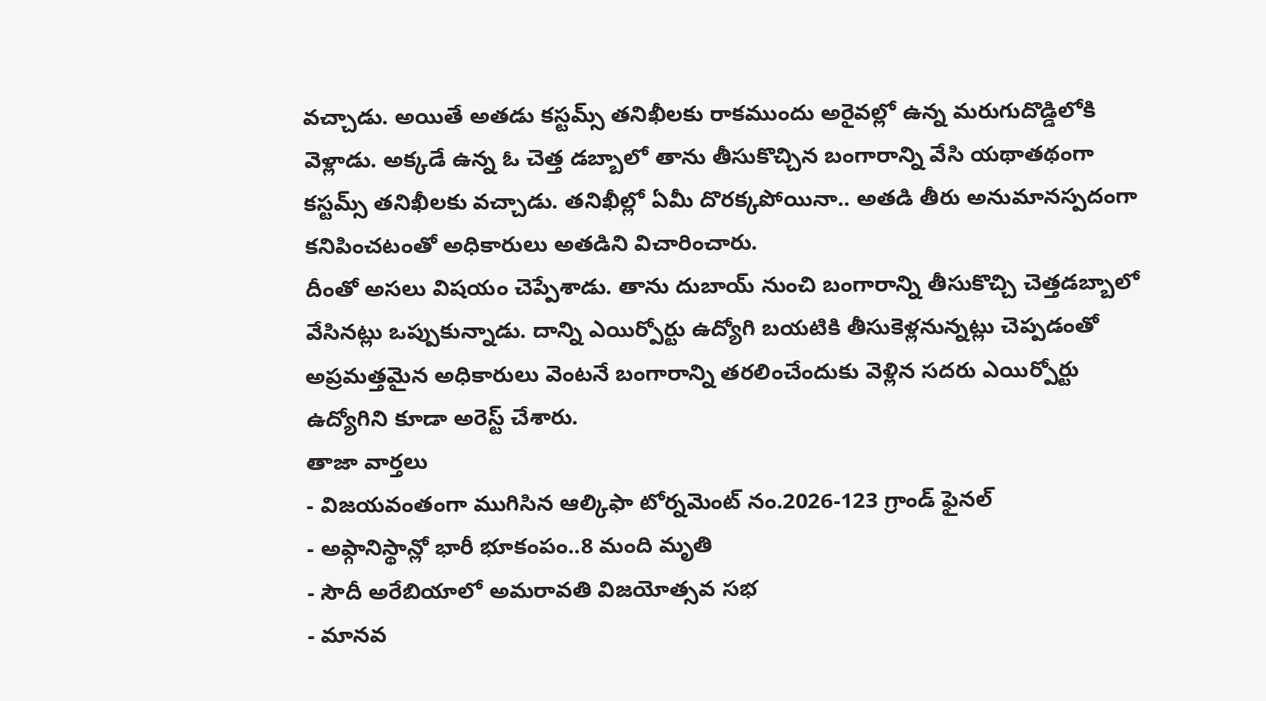వచ్చాడు. అయితే అతడు కస్టమ్స్ తనిఖీలకు రాకముందు అరైవల్లో ఉన్న మరుగుదొడ్డిలోకి వెళ్లాడు. అక్కడే ఉన్న ఓ చెత్త డబ్బాలో తాను తీసుకొచ్చిన బంగారాన్ని వేసి యథాతథంగా కస్టమ్స్ తనిఖీలకు వచ్చాడు. తనిఖీల్లో ఏమీ దొరక్కపోయినా.. అతడి తీరు అనుమానస్పదంగా కనిపించటంతో అధికారులు అతడిని విచారించారు.
దీంతో అసలు విషయం చెప్పేశాడు. తాను దుబాయ్ నుంచి బంగారాన్ని తీసుకొచ్చి చెత్తడబ్బాలో వేసినట్లు ఒప్పుకున్నాడు. దాన్ని ఎయిర్పోర్టు ఉద్యోగి బయటికి తీసుకెళ్లనున్నట్లు చెప్పడంతో అప్రమత్తమైన అధికారులు వెంటనే బంగారాన్ని తరలించేందుకు వెళ్లిన సదరు ఎయిర్పోర్టు ఉద్యోగిని కూడా అరెస్ట్ చేశారు.
తాజా వార్తలు
- విజయవంతంగా ముగిసిన ఆల్కిఫా టోర్నమెంట్ నం.2026-123 గ్రాండ్ ఫైనల్
- అఫ్గానిస్థాన్లో భారీ భూకంపం..8 మంది మృతి
- సౌదీ అరేబియాలో అమరావతి విజయోత్సవ సభ
- మానవ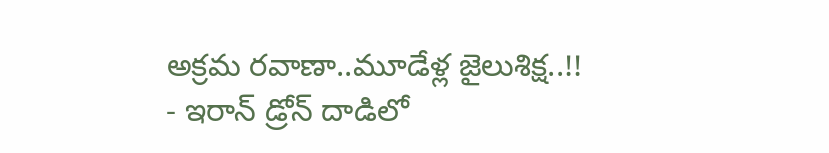అక్రమ రవాణా..మూడేళ్ల జైలుశిక్ష..!!
- ఇరాన్ డ్రోన్ దాడిలో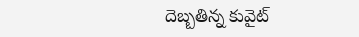దెబ్బతిన్న కువైట్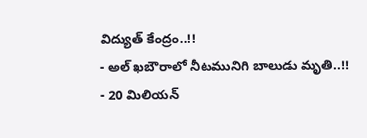విద్యుత్ కేంద్రం..!!
- అల్ ఖబౌరాలో నీటమునిగి బాలుడు మృతి..!!
- 20 మిలియన్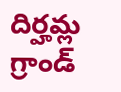దిర్హమ్ల గ్రాండ్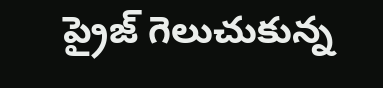ప్రైజ్ గెలుచుకున్న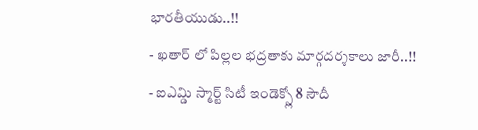భారతీయుడు..!!
- ఖతార్ లో పిల్లల భద్రతాకు మార్గదర్శకాలు జారీ..!!
- ఐఎమ్డి స్మార్ట్ సిటీ ఇండెక్స్లో 8 సౌదీ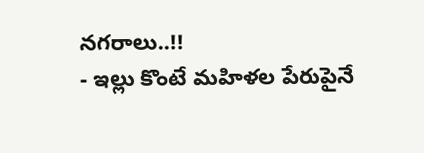నగరాలు..!!
- ఇల్లు కొంటే మహిళల పేరుపైనే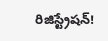రిజిస్ట్రేషన్!